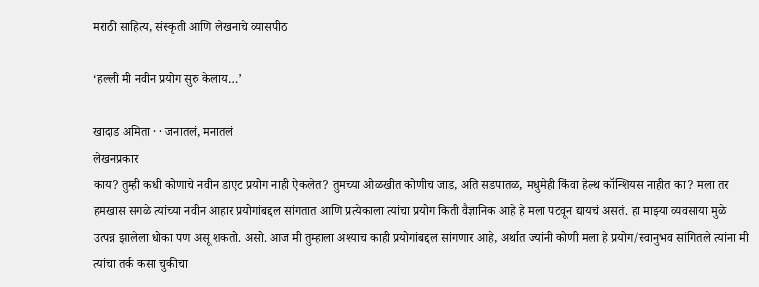मराठी साहित्य, संस्कृती आणि लेखनाचे व्यासपीठ

‘हल्ली मी नवीन प्रयोग सुरु केलाय…’

खादाड अमिता · · जनातलं, मनातलं
लेखनप्रकार
काय? तुम्ही कधी कोणाचे नवीन डाएट प्रयोग नाही ऐकलेत? तुमच्या ओळखीत कोणीच जाड, अति सडपातळ, मधुमेही किंवा हेल्थ कॉन्शियस नाहीत का? मला तर हमखास सगळे त्यांच्या नवीन आहार प्रयोगांबद्दल सांगतात आणि प्रत्येकाला त्यांचा प्रयोग किती वैज्ञानिक आहे हे मला पटवून द्यायचं असतं. हा माझ्या व्यवसाया मुळे उत्पन्न झालेला धोका पण असू शकतो. असो. आज मी तुम्हाला अश्याच काही प्रयोगांबद्दल सांगणार आहे, अर्थात ज्यांनी कोणी मला हे प्रयोग/स्वानुभव सांगितले त्यांना मी त्यांचा तर्क कसा चुकीचा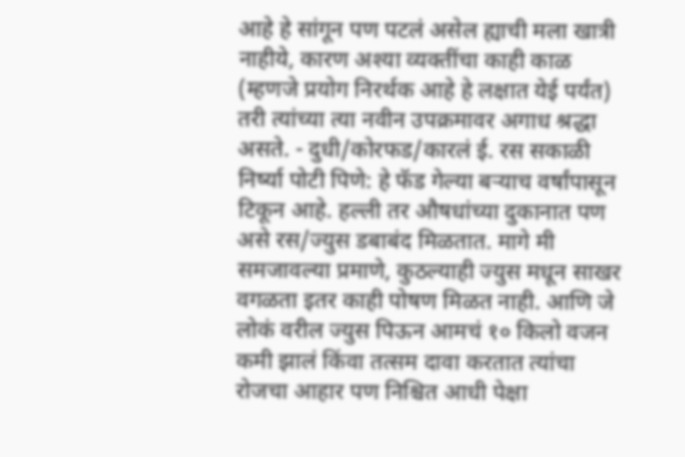आहे हे सांगून पण पटलं असेल ह्याची मला खात्री नाहीये, कारण अश्या व्यक्तींचा काही काळ (म्हणजे प्रयोग निरर्थक आहे हे लक्षात येई पर्यंत) तरी त्यांच्या त्या नवीन उपक्रमावर अगाध श्रद्धा असते. - दुधी/कोरफड/कारलं ई. रस सकाळी निर्ष्या पोटी पिणे: हे फॅड गेल्या बऱ्याच वर्षांपासून टिकून आहे. हल्ली तर औषधांच्या दुकानात पण असे रस/ज्युस डबाबंद मिळतात. मागे मी समजावल्या प्रमाणे, कुठल्याही ज्युस मधून साखर वगळता इतर काही पोषण मिळत नाही. आणि जे लोकं वरील ज्युस पिऊन आमचं १० किलो वजन कमी झालं किंवा तत्सम दावा करतात त्यांचा रोजचा आहार पण निश्चित आधी पेक्षा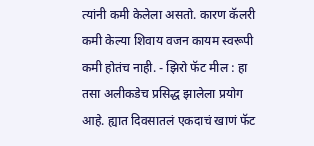त्यांनी कमी केलेला असतो. कारण कॅलरी कमी केल्या शिवाय वजन कायम स्वरूपी कमी होतंच नाही. - झिरो फॅट मील : हा तसा अलीकडेच प्रसिद्ध झालेला प्रयोग आहे. ह्यात दिवसातलं एकदाचं खाणं फॅट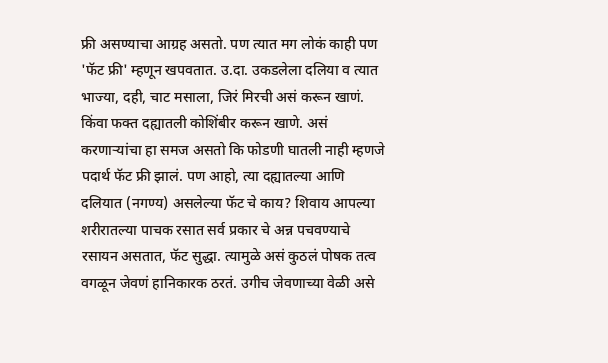फ्री असण्याचा आग्रह असतो. पण त्यात मग लोकं काही पण 'फॅट फ्री' म्हणून खपवतात. उ.दा. उकडलेला दलिया व त्यात भाज्या, दही, चाट मसाला, जिरं मिरची असं करून खाणं. किंवा फक्त दह्यातली कोशिंबीर करून खाणे. असं करणाऱ्यांचा हा समज असतो कि फोडणी घातली नाही म्हणजे पदार्थ फॅट फ्री झालं. पण आहो, त्या दह्यातल्या आणि दलियात (नगण्य) असलेल्या फॅट चे काय? शिवाय आपल्या शरीरातल्या पाचक रसात सर्व प्रकार चे अन्न पचवण्याचे रसायन असतात, फॅट सुद्धा. त्यामुळे असं कुठलं पोषक तत्व वगळून जेवणं हानिकारक ठरतं. उगीच जेवणाच्या वेळी असे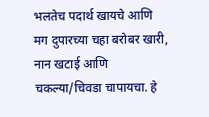भलतेच पदार्थ खायचे आणि मग दुपारच्या चहा बरोबर खारी, नान खटाई आणि चकल्या/चिवडा चापायचा. हे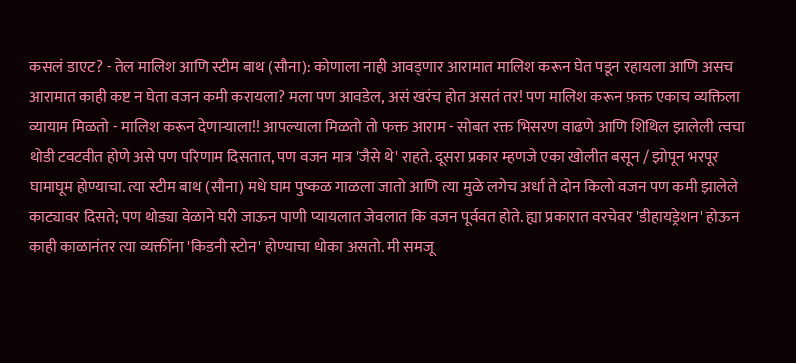कसलं डाएट? - तेल मालिश आणि स्टीम बाथ (सौना): कोणाला नाही आवड्णार आरामात मालिश करून घेत पडून रहायला आणि असच आरामात काही कष्ट न घेता वजन कमी करायला? मला पण आवडेल, असं खरंच होत असतं तर! पण मालिश करून फ़क्त एकाच व्यक्तिला व्यायाम मिळतो - मालिश करून देणाऱ्याला!! आपल्याला मिळतो तो फक्त आराम - सोबत रक्त भिसरण वाढणे आणि शिथिल झालेली त्वचा थोडी टवटवीत होणे असे पण परिणाम दिसतात, पण वजन मात्र 'जैसे थे' राहते. दूसरा प्रकार म्हणजे एका खोलीत बसून / झोपून भरपूर घामाघूम होण्याचा. त्या स्टीम बाथ (सौना) मधे घाम पुष्कळ गाळला जातो आणि त्या मुळे लगेच अर्धा ते दोन किलो वजन पण कमी झालेले काट्यावर दिसते; पण थोड्या वेळाने घरी जाऊन पाणी प्यायलात जेवलात कि वजन पूर्ववत होते. ह्या प्रकारात वरचेवर 'डीहायड्रेशन' होऊन काही काळानंतर त्या व्यक्तींना 'किडनी स्टोन' होण्याचा धोका असतो. मी समजू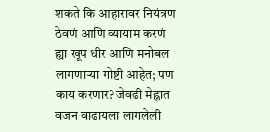शकते कि आहारावर नियंत्रण ठेवणं आणि व्यायाम करणं ह्या खूप धीर आणि मनोबल लागणाऱ्या गोष्टी आहेत; पण काय करणार? जेवढी मेह्नात वजन वाढायला लागलेली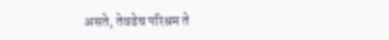असते, तेवढेच परिश्रम ते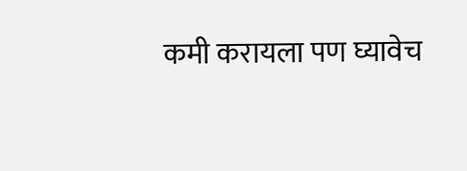कमी करायला पण घ्यावेच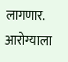लागणार. आरोग्याला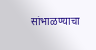सांभाळण्याचा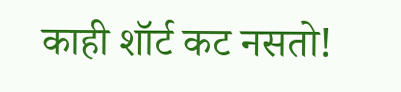काही शॉर्ट कट नसतो!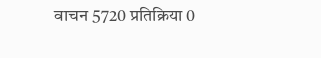वाचन 5720 प्रतिक्रिया 0